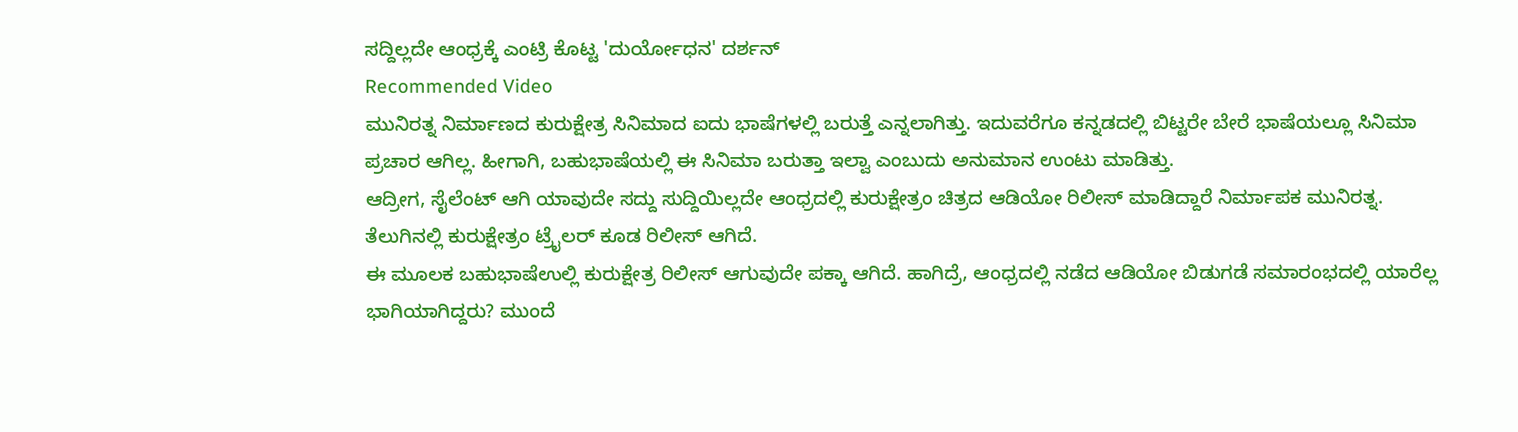ಸದ್ದಿಲ್ಲದೇ ಆಂಧ್ರಕ್ಕೆ ಎಂಟ್ರಿ ಕೊಟ್ಟ 'ದುರ್ಯೋಧನ' ದರ್ಶನ್
Recommended Video
ಮುನಿರತ್ನ ನಿರ್ಮಾಣದ ಕುರುಕ್ಷೇತ್ರ ಸಿನಿಮಾದ ಐದು ಭಾಷೆಗಳಲ್ಲಿ ಬರುತ್ತೆ ಎನ್ನಲಾಗಿತ್ತು. ಇದುವರೆಗೂ ಕನ್ನಡದಲ್ಲಿ ಬಿಟ್ಟರೇ ಬೇರೆ ಭಾಷೆಯಲ್ಲೂ ಸಿನಿಮಾ ಪ್ರಚಾರ ಆಗಿಲ್ಲ. ಹೀಗಾಗಿ, ಬಹುಭಾಷೆಯಲ್ಲಿ ಈ ಸಿನಿಮಾ ಬರುತ್ತಾ ಇಲ್ವಾ ಎಂಬುದು ಅನುಮಾನ ಉಂಟು ಮಾಡಿತ್ತು.
ಆದ್ರೀಗ, ಸೈಲೆಂಟ್ ಆಗಿ ಯಾವುದೇ ಸದ್ದು ಸುದ್ದಿಯಿಲ್ಲದೇ ಆಂಧ್ರದಲ್ಲಿ ಕುರುಕ್ಷೇತ್ರಂ ಚಿತ್ರದ ಆಡಿಯೋ ರಿಲೀಸ್ ಮಾಡಿದ್ದಾರೆ ನಿರ್ಮಾಪಕ ಮುನಿರತ್ನ. ತೆಲುಗಿನಲ್ಲಿ ಕುರುಕ್ಷೇತ್ರಂ ಟ್ರೈಲರ್ ಕೂಡ ರಿಲೀಸ್ ಆಗಿದೆ.
ಈ ಮೂಲಕ ಬಹುಭಾಷೆಉಲ್ಲಿ ಕುರುಕ್ಷೇತ್ರ ರಿಲೀಸ್ ಆಗುವುದೇ ಪಕ್ಕಾ ಆಗಿದೆ. ಹಾಗಿದ್ರೆ, ಆಂಧ್ರದಲ್ಲಿ ನಡೆದ ಆಡಿಯೋ ಬಿಡುಗಡೆ ಸಮಾರಂಭದಲ್ಲಿ ಯಾರೆಲ್ಲ ಭಾಗಿಯಾಗಿದ್ದರು? ಮುಂದೆ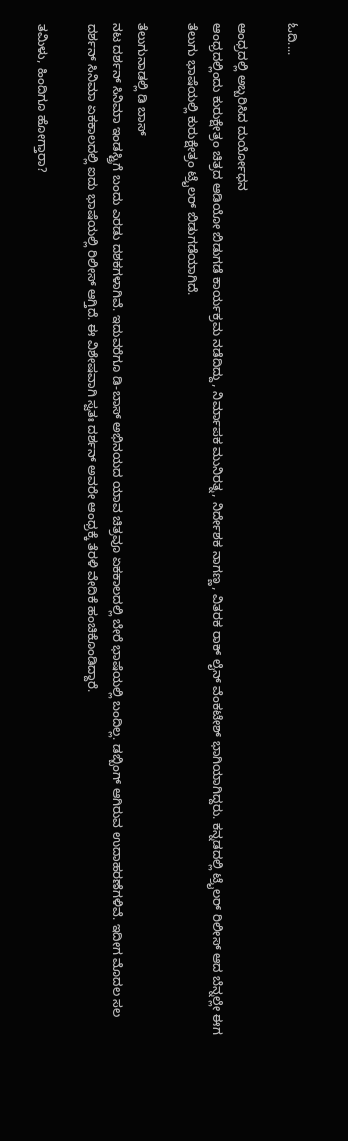ಓದಿ....

ಆಂಧ್ರದಲ್ಲಿ ಅಬ್ಬರಿಸಿದ ದುರ್ಯೋಧನ
ಆಂಧ್ರದಲ್ಲಿಂದು ಕುರುಕ್ಷೇತ್ರಂ ಚಿತ್ರದ ಆಡಿಯೋ ಬಿಡುಗಡೆ ಕಾರ್ಯಕ್ರಮ ನಡೆದಿದ್ದು, ನಿರ್ಮಾಪಕ ಮುನಿರತ್ನ, ನಿರ್ದೇಶಕ ನಾಗಣ್ಣ, ವಿತರಕ ರಾಕ್ ಲೈನ್ ವೆಂಕಟೇಶ್ ಭಾಗಿಯಾಗಿದ್ದರು. ಕನ್ನಡದಲ್ಲಿ ಟ್ರೈಲರ್ ರಿಲೀಸ್ ಆದ ಬೆನ್ನಲ್ಲೇ ಈಗ ತೆಲುಗು ಭಾಷೆಯಲ್ಲಿ ಕುರುಕ್ಷೇತ್ರಂ ಟ್ರೈಲರ್ ಬಿಡುಗಡೆಯಾಗಿದೆ.

ತೆಲುಗುನಾಡಲ್ಲಿ ಡಿ ಬಾಸ್
ನಟ ದರ್ಶನ್ ಸಿನಿಮಾ ಇಂಡಸ್ಟ್ರಿಗೆ ಬಂದು ಎರಡು ದಶಕಗಳಾಗಿವೆ. ಇದುವರೆಗೂ ಡಿ-ಬಾಸ್ ಅಭಿನಯದ ಯಾವ ಚಿತ್ರವೂ ಏಕಕಾಲದಲ್ಲಿ ಬೇರೆ ಭಾಷೆಯಲ್ಲಿ ಬಂದಿಲ್ಲ. ಡಬ್ಬಿಂಗ್ ಆಗಿರುವ ಉದಾಹರಣೆಗಳಿವೆ. ಇದೀಗ ಮೊದಲ ಸಲ ದರ್ಶನ್ ಸಿನಿಮಾ ಏಕಕಾಲದಲ್ಲಿ ಐದು ಭಾಷೆಯಲ್ಲಿ ರಿಲೀಸ್ ಆಗ್ತಿದೆ. ಈ ವಿಶೇಷವಾಗಿ ಸ್ವತಃ ದರ್ಶನ್ ಅವರೇ ಆಂಧ್ರಕ್ಕೆ ತೆರಳಿ ವೇದಿಕೆ ಹಂಚಿಕೊಂಡಿದ್ದಾರೆ.

ತಮಿಳು, ಹಿಂದಿಗೂ ಹೋಗ್ತಾರಾ?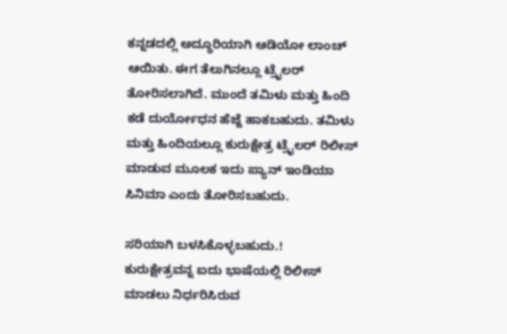ಕನ್ನಡದಲ್ಲಿ ಅದ್ಧೂರಿಯಾಗಿ ಆಡಿಯೋ ಲಾಂಚ್ ಆಯಿತು. ಈಗ ತೆಲುಗಿನಲ್ಲೂ ಟ್ರೈಲರ್ ತೋರಿಸಲಾಗಿದೆ. ಮುಂದೆ ತಮಿಳು ಮತ್ತು ಹಿಂದಿ ಕಡೆ ದುರ್ಯೋಧನ ಹೆಜ್ಜೆ ಹಾಕಬಹುದು. ತಮಿಳು ಮತ್ತು ಹಿಂದಿಯಲ್ಲೂ ಕುರುಕ್ಷೇತ್ರ ಟ್ರೈಲರ್ ರಿಲೀಸ್ ಮಾಡುವ ಮೂಲಕ ಇದು ಪ್ಯಾನ್ ಇಂಡಿಯಾ ಸಿನಿಮಾ ಎಂದು ತೋರಿಸಬಹುದು.

ಸರಿಯಾಗಿ ಬಳಸಿಕೊಳ್ಳಬಹುದು.!
ಕುರುಕ್ಷೇತ್ರವನ್ನ ಐದು ಭಾಷೆಯಲ್ಲಿ ರಿಲೀಸ್ ಮಾಡಲು ನಿರ್ಧರಿಸಿರುವ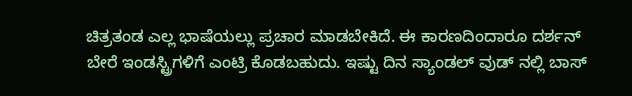ಚಿತ್ರತಂಡ ಎಲ್ಲ ಭಾಷೆಯಲ್ಲು ಪ್ರಚಾರ ಮಾಡಬೇಕಿದೆ. ಈ ಕಾರಣದಿಂದಾರೂ ದರ್ಶನ್ ಬೇರೆ ಇಂಡಸ್ಟ್ರಿಗಳಿಗೆ ಎಂಟ್ರಿ ಕೊಡಬಹುದು. ಇಷ್ಟು ದಿನ ಸ್ಯಾಂಡಲ್ ವುಡ್ ನಲ್ಲಿ ಬಾಸ್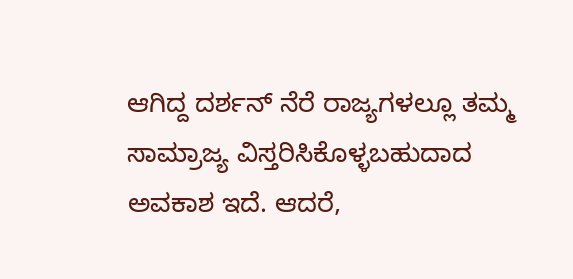ಆಗಿದ್ದ ದರ್ಶನ್ ನೆರೆ ರಾಜ್ಯಗಳಲ್ಲೂ ತಮ್ಮ ಸಾಮ್ರಾಜ್ಯ ವಿಸ್ತರಿಸಿಕೊಳ್ಳಬಹುದಾದ ಅವಕಾಶ ಇದೆ. ಆದರೆ,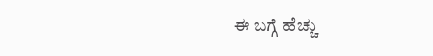ಈ ಬಗ್ಗೆ ಹೆಚ್ಚು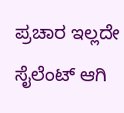ಪ್ರಚಾರ ಇಲ್ಲದೇ ಸೈಲೆಂಟ್ ಆಗಿ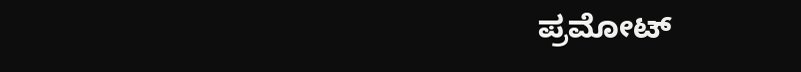ಪ್ರಮೋಟ್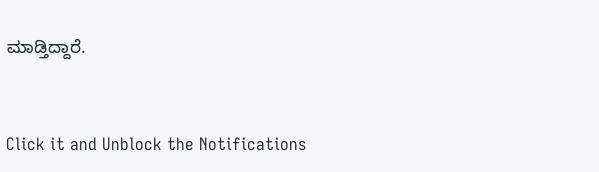ಮಾಡ್ತಿದ್ದಾರೆ.


Click it and Unblock the Notifications